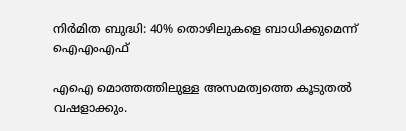നിർമിത ബുദ്ധി: 40% തൊഴിലുകളെ ബാധിക്കുമെന്ന് ഐഎംഎഫ്

എഐ മൊത്തത്തിലുള്ള അസമത്വത്തെ കൂടുതല്‍ വഷളാക്കും.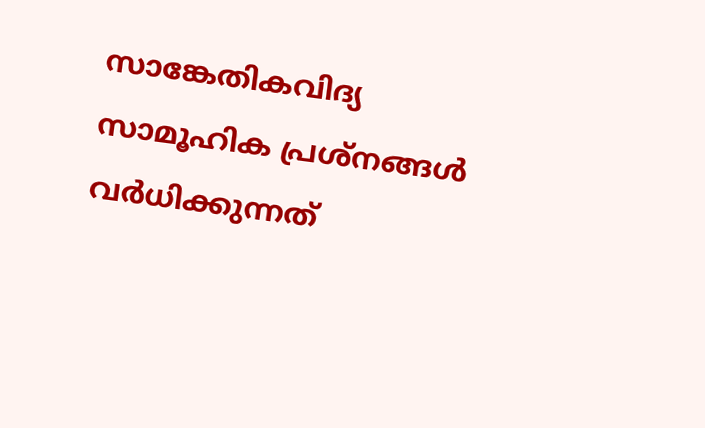സാങ്കേതികവിദ്യ സാമൂഹിക പ്രശ്നങ്ങള്‍ വര്‍ധിക്കുന്നത്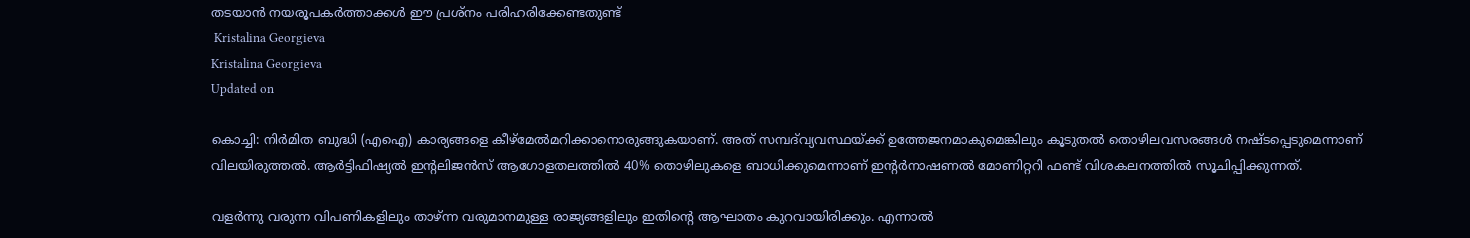തടയാന്‍ നയരൂപകര്‍ത്താക്കള്‍ ഈ പ്രശ്നം പരിഹരിക്കേണ്ടതുണ്ട്
 Kristalina Georgieva
Kristalina Georgieva
Updated on

കൊച്ചി: നിര്‍മിത ബുദ്ധി (എഐ) കാര്യങ്ങളെ കീഴ്മേല്‍മറിക്കാനൊരുങ്ങുകയാണ്. അത് സമ്പദ്‌വ്യവസ്ഥയ്ക്ക് ഉത്തേജനമാകുമെങ്കിലും കൂടുതല്‍ തൊഴിലവസരങ്ങള്‍ നഷ്ടപ്പെടുമെന്നാണ് വിലയിരുത്തൽ. ആര്‍ട്ടിഫിഷ്യല്‍ ഇന്‍റലിജന്‍സ് ആഗോളതലത്തില്‍ 40% തൊഴിലുകളെ ബാധിക്കുമെന്നാണ് ഇന്‍റര്‍നാഷണല്‍ മോണിറ്ററി ഫണ്ട് വിശകലനത്തില്‍ സൂചിപ്പിക്കുന്നത്.

വളര്‍ന്നു വരുന്ന വിപണികളിലും താഴ്ന്ന വരുമാനമുള്ള രാജ്യങ്ങളിലും ഇതിന്‍റെ ആഘാതം കുറവായിരിക്കും. എന്നാല്‍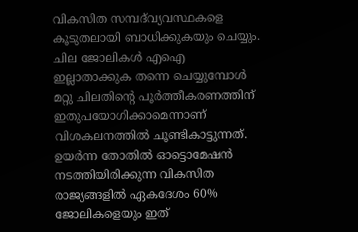വികസിത സമ്പദ്‌വ്യവസ്ഥകളെ കൂടുതലായി ബാധിക്കുകയും ചെയ്യും. ചില ജോലികള്‍ എഐ ഇല്ലാതാക്കുക തന്നെ ചെയ്യുമ്പോള്‍ മറ്റു ചിലതിന്‍റെ പൂര്‍ത്തീകരണത്തിന് ഇതുപയോഗിക്കാമെന്നാണ് വിശകലനത്തില്‍ ചൂണ്ടികാട്ടുന്നത്. ഉയര്‍ന്ന തോതില്‍ ഓട്ടൊമേഷന്‍ നടത്തിയിരിക്കുന്ന വികസിത രാജ്യങ്ങളില്‍ ഏകദേശം 60% ജോലികളെയും ഇത്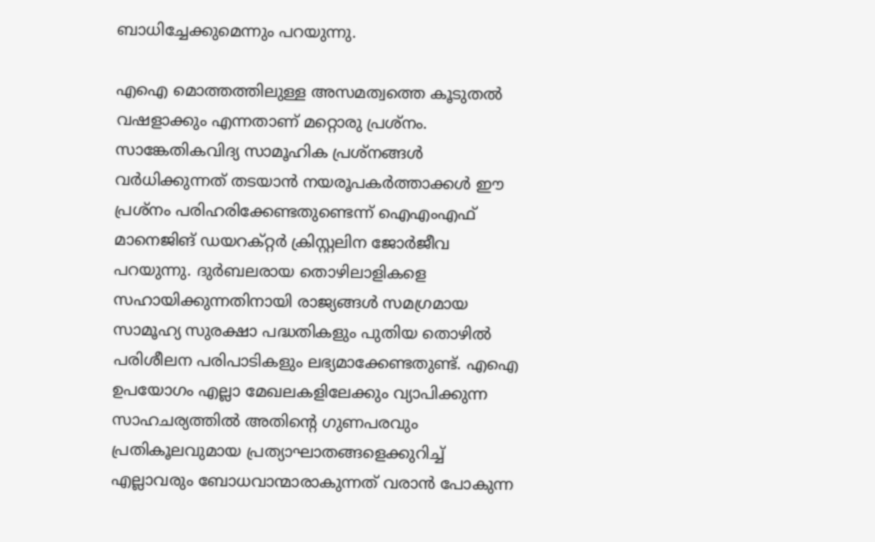ബാധിച്ചേക്കുമെന്നും പറയുന്നു.

എഐ മൊത്തത്തിലുള്ള അസമത്വത്തെ കൂടുതല്‍ വഷളാക്കും എന്നതാണ് മറ്റൊരു പ്രശ്നം. സാങ്കേതികവിദ്യ സാമൂഹിക പ്രശ്നങ്ങള്‍ വര്‍ധിക്കുന്നത് തടയാന്‍ നയരൂപകര്‍ത്താക്കള്‍ ഈ പ്രശ്നം പരിഹരിക്കേണ്ടതുണ്ടെന്ന് ഐഎംഎഫ് മാനെജിങ് ഡയറക്റ്റര്‍ ക്രിസ്റ്റലിന ജോര്‍ജീവ പറയുന്നു. ദുര്‍ബലരായ തൊഴിലാളികളെ സഹായിക്കുന്നതിനായി രാജ്യങ്ങള്‍ സമഗ്രമായ സാമൂഹ്യ സുരക്ഷാ പദ്ധതികളും പുതിയ തൊഴില്‍ പരിശീലന പരിപാടികളും ലഭ്യമാക്കേണ്ടതുണ്ട്. എഐ ഉപയോഗം എല്ലാ മേഖലകളിലേക്കും വ്യാപിക്കുന്ന സാഹചര്യത്തില്‍ അതിന്‍റെ ഗുണപരവും പ്രതികൂലവുമായ പ്രത്യാഘാതങ്ങളെക്കുറിച്ച് എല്ലാവരും ബോധവാന്മാരാകുന്നത് വരാന്‍ പോകുന്ന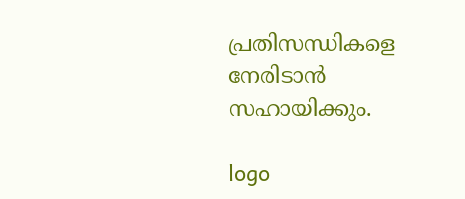പ്രതിസന്ധികളെ നേരിടാന്‍ സഹായിക്കും.

logo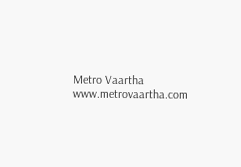Metro Vaartha
www.metrovaartha.com